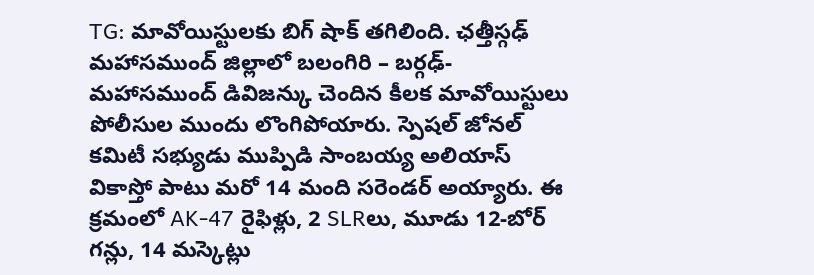TG: మావోయిస్టులకు బిగ్ షాక్ తగిలింది. ఛత్తీస్గఢ్ మహాసముంద్ జిల్లాలో బలంగిరి – బర్గఢ్-మహాసముంద్ డివిజన్కు చెందిన కీలక మావోయిస్టులు పోలీసుల ముందు లొంగిపోయారు. స్పెషల్ జోనల్ కమిటీ సభ్యుడు ముప్పిడి సాంబయ్య అలియాస్ వికాస్తో పాటు మరో 14 మంది సరెండర్ అయ్యారు. ఈ క్రమంలో AK-47 రైఫిళ్లు, 2 SLRలు, మూడు 12-బోర్ గన్లు, 14 మస్కెట్లు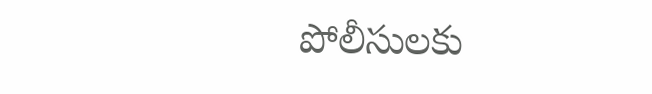పోలీసులకు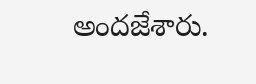అందజేశారు.